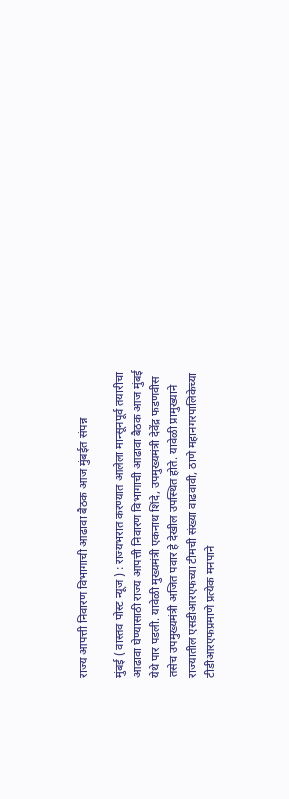राज्य आपत्ती निवारण विभागाची आढावा बैठक आज मुंबईत संपन्न

मुंबई ( वास्तव पोस्ट न्यूज ) : राज्यभरात करण्यात आलेला मान्सूनपूर्व तयारीचा आढावा घेण्यासाठी राज्य आपत्ती निवारण विभागाची आढावा बैठक आज मुंबई येथे पार पडली. यावेळी मुख्यमंत्री एकनाथ शिंदे, उपमुख्यमंत्री देवेंद्र फडणवीस तसेच उपमुख्यमंत्री अजित पवार हे देखील उपस्थित होते. यावेळी प्रामुख्याने राज्यातील एसडीआरएफच्या टीमची संख्या वाढवावी, ठाणे महानगरपालिकेच्या टीडीआरएफप्रमाणे प्रत्येक मनपाने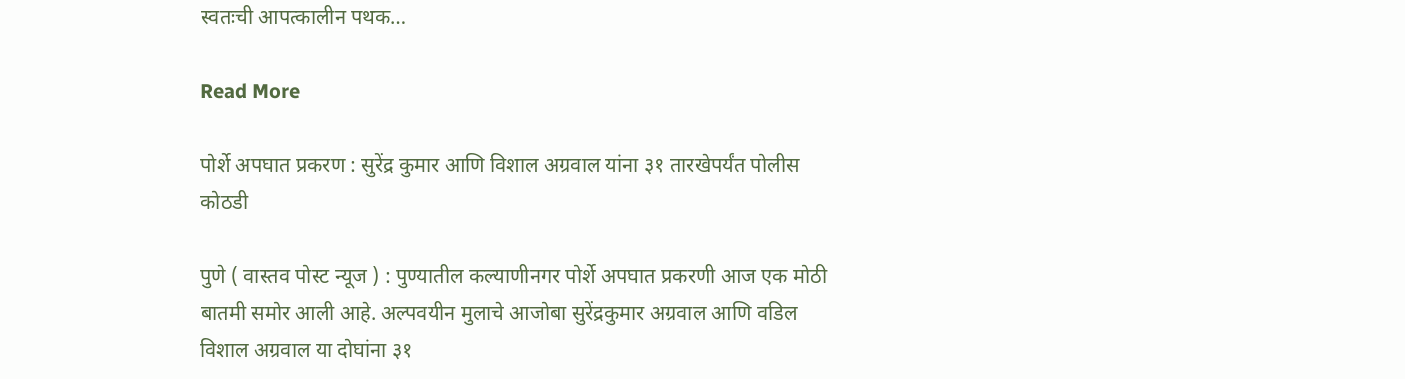स्वतःची आपत्कालीन पथक…

Read More

पोर्शे अपघात प्रकरण : सुरेंद्र कुमार आणि विशाल अग्रवाल यांना ३१ तारखेपर्यंत पोलीस कोठडी

पुणे ( वास्तव पोस्ट न्यूज ) : पुण्यातील कल्याणीनगर पोर्शे अपघात प्रकरणी आज एक मोठी बातमी समोर आली आहे. अल्पवयीन मुलाचे आजोबा सुरेंद्रकुमार अग्रवाल आणि वडिल विशाल अग्रवाल या दोघांना ३१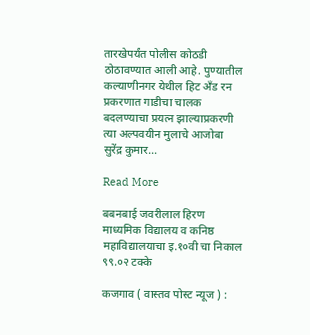तारखेपर्यंत पोलीस कोठडी ठोठावण्यात आली आहे. पुण्यातील कल्याणीनगर येथील हिट अँड रन प्रकरणात गाडीचा चालक बदलण्याचा प्रयत्न झाल्याप्रकरणी त्या अल्पवयीन मुलाचे आजोबा सुरेंद्र कुमार…

Read More

बबनबाई जवरीलाल हिरण माध्यमिक विद्यालय व कनिष्ठ महाविद्यालयाचा इ.१०वी चा निकाल ९९.०२ टक्के

कजगाव ( वास्तव पोस्ट न्यूज ) :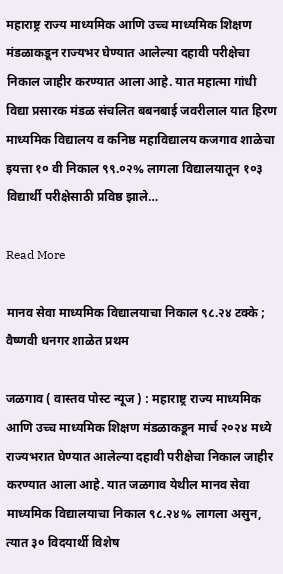महाराष्ट्र राज्य माध्यमिक आणि उच्च माध्यमिक शिक्षण मंडळाकडून राज्यभर घेण्यात आलेल्या दहावी परीक्षेचा निकाल जाहीर करण्यात आला आहे. यात महात्मा गांधी विद्या प्रसारक मंडळ संचलित बबनबाई जवरीलाल यात हिरण माध्यमिक विद्यालय व कनिष्ठ महाविद्यालय कजगाव शाळेचा इयत्ता १० वी निकाल ९९.०२% लागला विद्यालयातून १०३ विद्यार्थी परीक्षेसाठी प्रविष्ठ झाले…

Read More

मानव सेवा माध्यमिक विद्यालयाचा निकाल ९८.२४ टक्के ; वैष्णवी धनगर शाळेत प्रथम

जळगाव ( वास्तव पोस्ट न्यूज ) : महाराष्ट्र राज्य माध्यमिक आणि उच्च माध्यमिक शिक्षण मंडळाकडून मार्च २०२४ मध्ये राज्यभरात घेण्यात आलेल्या दहावी परीक्षेचा निकाल जाहीर करण्यात आला आहे. यात जळगाव येथील मानव सेवा माध्यमिक विद्यालयाचा निकाल ९८.२४% लागला असुन, त्यात ३० विदयार्थी विशेष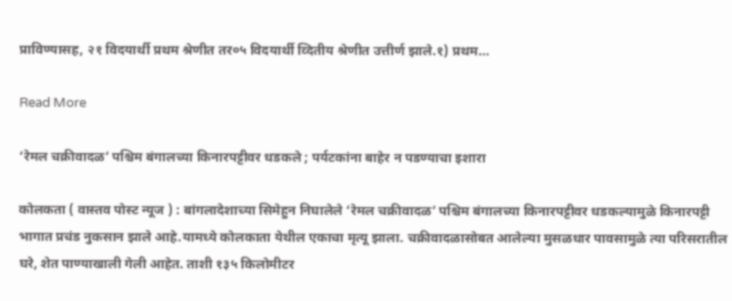प्राविण्यासह, २१ विदयार्थी प्रथम श्रेणीत तर०५ विदयार्थी व्दितीय श्रेणीत उत्तीर्ण झाले.१) प्रथम…

Read More

‘रेमल चक्रीवादळ’ पश्चिम बंगालच्या किनारपट्टीवर धडकले ; पर्यटकांना बाहेर न पडण्याचा इशारा

कोलकता ( वास्तव पोस्ट न्यूज ) : बांगलादेशाच्या सिमेहुन निघालेले ‘रेमल चक्रीवादळ’ पश्चिम बंगालच्या किनारपट्टीवर धडकल्यामुळे किनारपट्टी भागात प्रचंड नुकसान झाले आहे.यामध्ये कोलकाता येथील एकाचा मृत्यू झाला. चक्रीवादळासोबत आलेल्या मुसळधार पावसामुळे त्या परिसरातील घरे, शेत पाण्याखाली गेली आहेत. ताशी १३५ किलोमीटर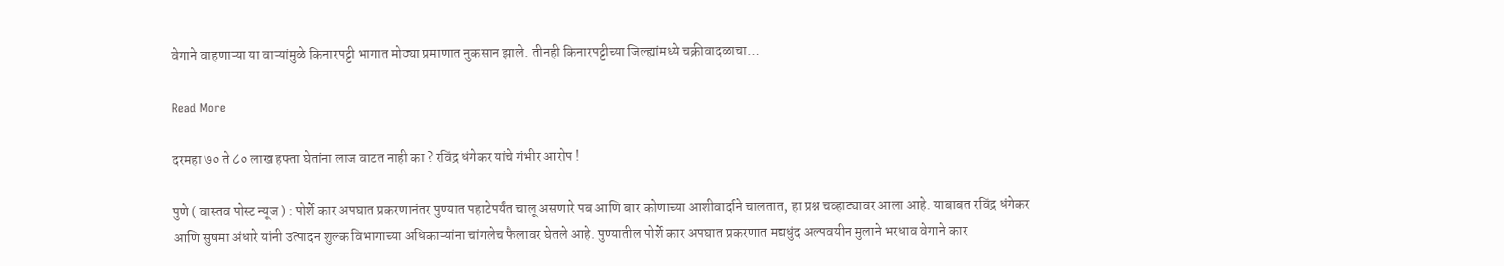वेगाने वाहणाऱ्या या वाऱ्यांमुळे किनारपट्टी भागात मोठ्या प्रमाणात नुकसान झाले. तीनही किनारपट्टीच्या जिल्ह्यांमध्ये चक्रीवादळाचा…

Read More

दरमहा ७० ते ८० लाख हफ्ता घेतांना लाज वाटत नाही का ? रविंद्र धंगेकर यांचे गंभीर आरोप !

पुणे ( वास्तव पोस्ट न्यूज ) : पोर्शे कार अपघात प्रकरणानंतर पुण्यात पहाटेपर्यंत चालू असणारे पब आणि बार कोणाच्या आशीवार्दाने चालतात, हा प्रश्न चव्हाट्यावर आला आहे. याबाबत रविंद्र धंगेकर आणि सुषमा अंधारे यांनी उत्पादन शुल्क विभागाच्या अधिकाऱ्यांना चांगलेच फैलावर घेतले आहे. पुण्यातील पोर्शे कार अपघात प्रकरणात मद्यधुंद अल्पवयीन मुलाने भरधाव वेगाने कार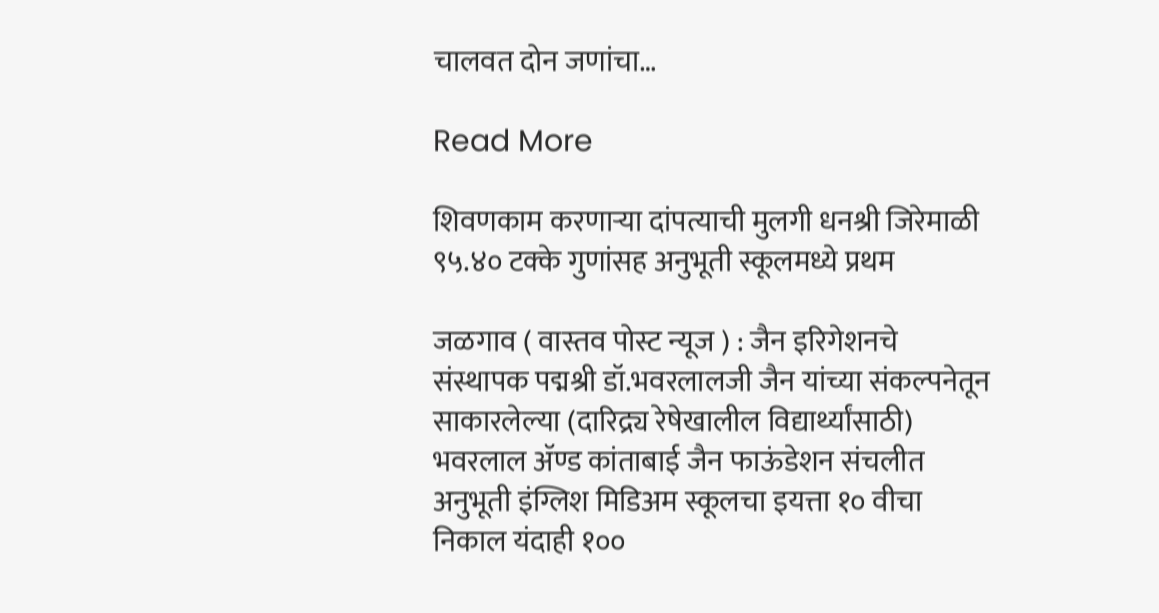चालवत दोन जणांचा…

Read More

शिवणकाम करणाऱ्या दांपत्याची मुलगी धनश्री जिरेमाळी ९५.४० टक्के गुणांसह अनुभूती स्कूलमध्ये प्रथम

जळगाव ( वास्तव पोस्ट न्यूज ) : जैन इरिगेशनचे संस्थापक पद्मश्री डॉ.भवरलालजी जैन यांच्या संकल्पनेतून साकारलेल्या (दारिद्र्य रेषेखालील विद्यार्थ्यांसाठी) भवरलाल ॲण्ड कांताबाई जैन फाऊंडेशन संचलीत अनुभूती इंग्लिश मिडिअम स्कूलचा इयत्ता १० वीचा निकाल यंदाही १००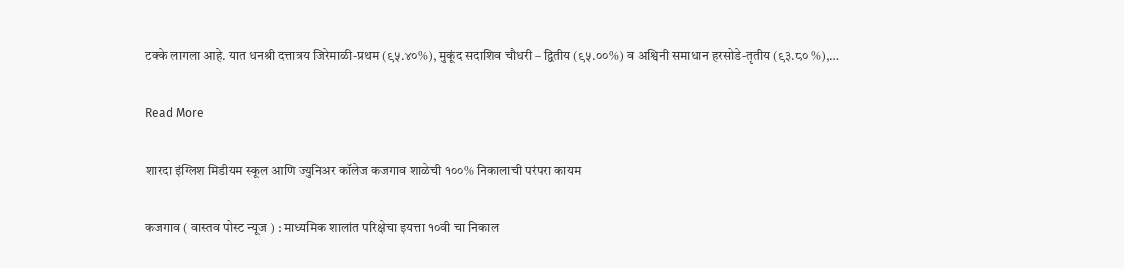टक्के लागला आहे. यात धनश्री दत्तात्रय जिरेमाळी-प्रथम (९५.४०%), मुकूंद सदाशिव चौधरी – द्वितीय (९५.००%) व अश्विनी समाधान हरसोडे-तृतीय (९३.८० %),…

Read More

शारदा इंग्लिश मिडीयम स्कूल आणि ज्युनिअर कॉलेज कजगाव शाळेची १००% निकालाची परंपरा कायम

कजगाव ( वास्तव पोस्ट न्यूज ) : माध्यमिक शालांत परिक्षेचा इयत्ता १०वी चा निकाल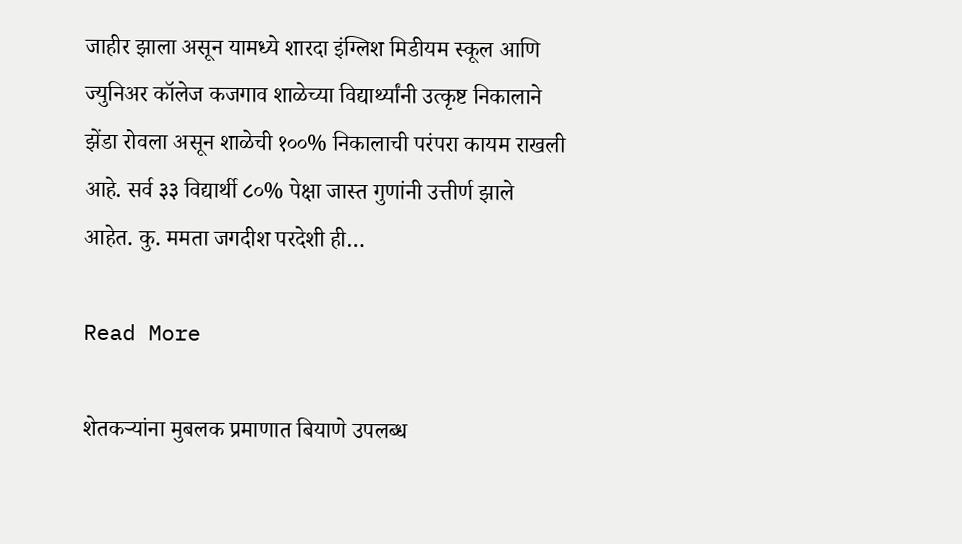जाहीर झाला असून यामध्ये शारदा इंग्लिश मिडीयम स्कूल आणि ज्युनिअर कॉलेज कजगाव शाळेच्या विद्यार्थ्यांनी उत्कृष्ट निकालाने झेंडा रोवला असून शाळेची १००% निकालाची परंपरा कायम राखली आहे. सर्व ३३ विद्यार्थी ८०% पेक्षा जास्त गुणांनी उत्तीर्ण झाले आहेत. कु. ममता जगदीश परदेशी ही…

Read More

शेतकऱ्यांना मुबलक प्रमाणात बियाणे उपलब्ध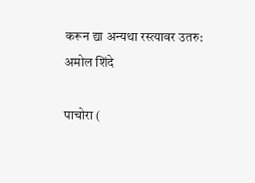करून द्या अन्यथा रस्त्यावर उतरु: अमोल शिंदे

पाचोरा (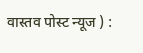वास्तव पोस्ट न्यूज ) :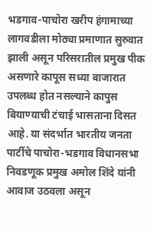भडगाव-पाचोरा खरीप हंगामाच्या लागवडीला मोठ्या प्रमाणात सुरुवात झाली असून परिसरातील प्रमुख पीक असणारे कापूस सध्या बाजारात उपलब्ध होत नसल्याने कापुस बियाण्याची टंचाई भासताना दिसत आहे. या संदर्भात भारतीय जनता पार्टीचे पाचोरा-भडगाव विधानसभा निवडणूक प्रमुख अमोल शिंदे यांनी आवाज उठवला असून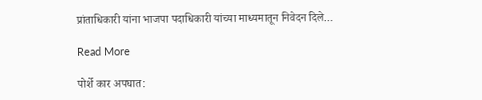प्रांताधिकारी यांना भाजपा पदाधिकारी यांच्या माध्यमातून निवेदन दिले…

Read More

पोर्शे कार अपघात: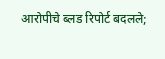आरोपीचे ब्लड रिपोर्ट बदलले;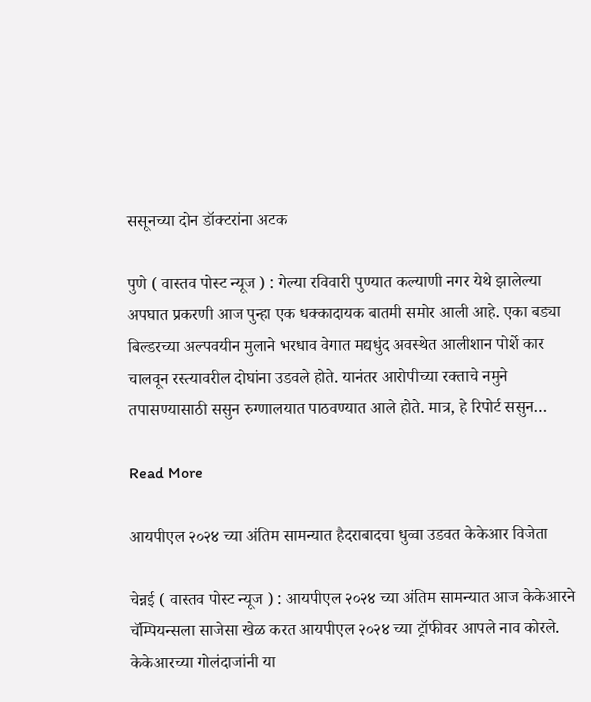ससूनच्या दोन डॉक्टरांना अटक

पुणे ( वास्तव पोस्ट न्यूज ) : गेल्या रविवारी पुण्यात कल्याणी नगर येथे झालेल्या अपघात प्रकरणी आज पुन्हा एक धक्कादायक बातमी समोर आली आहे. एका बड्या बिल्डरच्या अल्पवयीन मुलाने भरधाव वेगात मद्यधुंद अवस्थेत आलीशान पोर्शे कार चालवून रस्त्यावरील दोघांना उडवले होते. यानंतर आरोपीच्या रक्ताचे नमुने तपासण्यासाठी ससुन रुग्णालयात पाठवण्यात आले होते. मात्र, हे रिपोर्ट ससुन…

Read More

आयपीएल २०२४ च्या अंतिम सामन्यात हैदराबादचा धुव्वा उडवत केकेआर विजेता

चेन्नई ( वास्तव पोस्ट न्यूज ) : आयपीएल २०२४ च्या अंतिम सामन्यात आज केकेआरने चॅम्पियन्सला साजेसा खेळ करत आयपीएल २०२४ च्या ट्रॉफीवर आपले नाव कोरले. केकेआरच्या गोलंदाजांनी या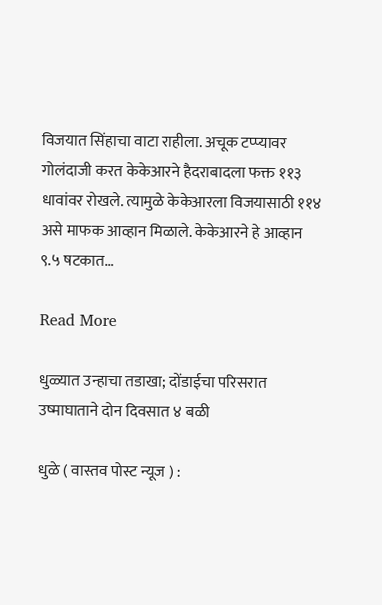विजयात सिंहाचा वाटा राहीला. अचूक टप्प्यावर गोलंदाजी करत केकेआरने हैदराबादला फक्त ११३ धावांवर रोखले. त्यामुळे केकेआरला विजयासाठी ११४ असे माफक आव्हान मिळाले. केकेआरने हे आव्हान ९.५ षटकात…

Read More

धुळ्यात उन्हाचा तडाखा; दोंडाईचा परिसरात उष्माघाताने दोन दिवसात ४ बळी

धुळे ( वास्तव पोस्ट न्यूज ) :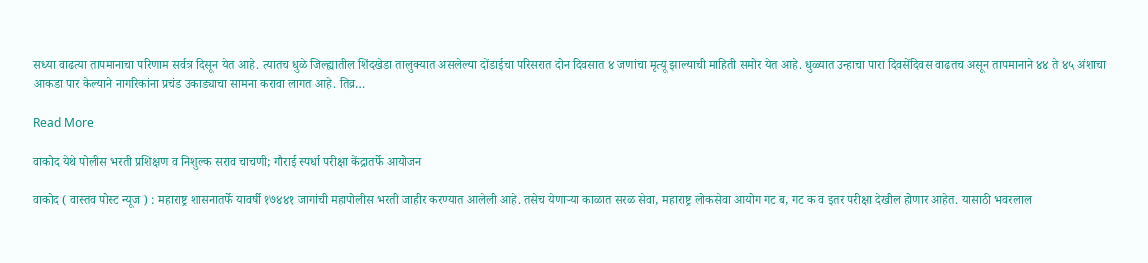सध्या वाढत्या तापमानाचा परिणाम सर्वत्र दिसून येत आहे. त्यातच धुळे जिल्ह्यातील शिंदखेडा तालुक्यात असलेल्या दोंडाईचा परिसरात दोन दिवसात ४ जणांचा मृत्यू झाल्याची माहिती समोर येत आहे. धुळ्यात उन्हाचा पारा दिवसेंदिवस वाढतच असून तापमानाने ४४ ते ४५ अंशाचा आकडा पार केल्याने नागरिकांना प्रचंड उकाड्याचा सामना करावा लागत आहे. तिव्र…

Read More

वाकोद येथे पोलीस भरती प्रशिक्षण व निशुल्क सराव चाचणी; गौराई स्पर्धा परीक्षा केंद्रातर्फे आयोजन

वाकोद ( वास्तव पोस्ट न्यूज ) : महाराष्ट्र शासनातर्फे यावर्षी १७४४१ जागांची महापोलीस भरती जाहीर करण्यात आलेली आहे. तसेच येणाऱ्या काळात सरळ सेवा, महाराष्ट्र लोकसेवा आयोग गट ब, गट क व इतर परीक्षा देखील होणार आहेत. यासाठी भवरलाल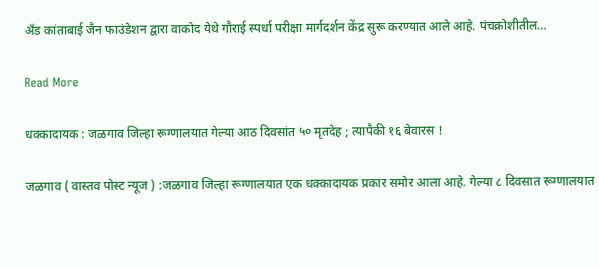अँड कांताबाई जैन फाउंडेशन द्वारा वाकोद येथे गौराई स्पर्धा परीक्षा मार्गदर्शन केंद्र सुरू करण्यात आले आहे. पंचक्रोशीतील…

Read More

धक्कादायक : जळगाव जिल्हा रूग्णालयात गेल्या आठ दिवसांत ५० मृतदेह ; त्यापैकी १६ बेवारस !

जळगाव ( वास्तव पोस्ट न्यूज ) :जळगाव जिल्हा रूग्णालयात एक धक्कादायक प्रकार समोर आला आहे. गेल्या ८ दिवसात रूग्णालयात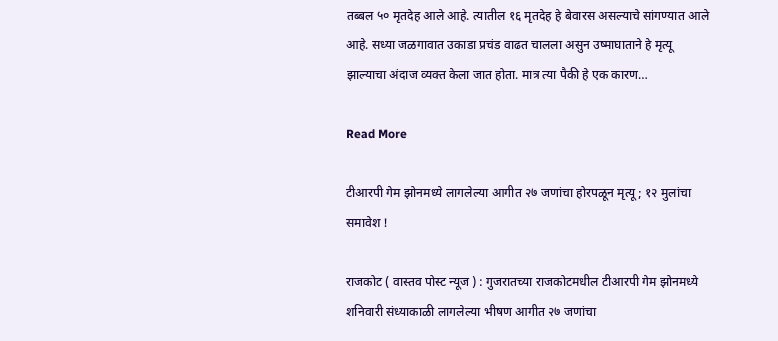तब्बल ५० मृतदेह आले आहे. त्यातील १६ मृतदेह हे बेवारस असल्याचे सांगण्यात आले आहे. सध्या जळगावात उकाडा प्रचंड वाढत चालला असुन उष्माघाताने हे मृत्यू झाल्याचा अंदाज व्यक्त केला जात होता. मात्र त्या पैकी हे एक कारण…

Read More

टीआरपी गेम झोनमध्ये लागलेल्या आगीत २७ जणांचा होरपळून मृत्यू ; १२ मुलांचा समावेश !

राजकोट ( वास्तव पोस्ट न्यूज ) : गुजरातच्या राजकोटमधील टीआरपी गेम झोनमध्ये शनिवारी संध्याकाळी लागलेल्या भीषण आगीत २७ जणांचा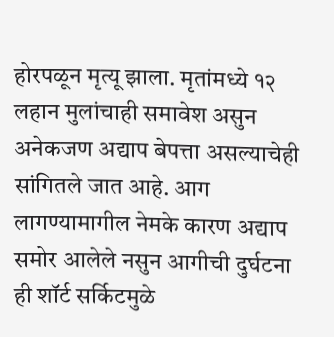होरपळून मृत्यू झाला. मृतांमध्ये १२ लहान मुलांचाही समावेश असुन अनेकजण अद्याप बेपत्ता असल्याचेही सांगितले जात आहे. आग लागण्यामागील नेमके कारण अद्याप समोर आलेले नसुन आगीची दुर्घटना ही शॉर्ट सर्किटमुळे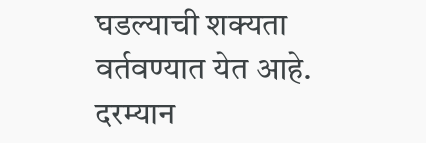घडल्याची शक्यता वर्तवण्यात येत आहे. दरम्यान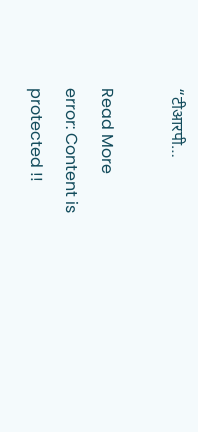“टीआरपी…

Read More
error: Content is protected !!